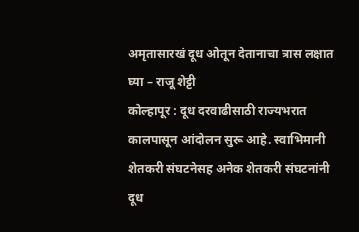अमृतासारखं दूध ओतून देतानाचा त्रास लक्षात घ्या – राजू शेट्टी
कोल्हापूर : दूध दरवाढीसाठी राज्यभरात कालपासून आंदोलन सुरू आहे. स्वाभिमानी शेतकरी संघटनेसह अनेक शेतकरी संघटनांनी दूध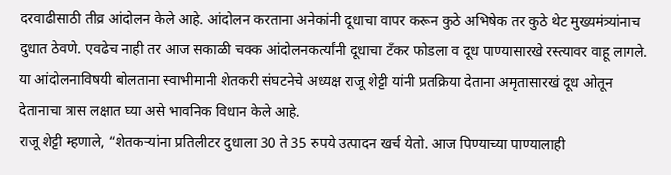दरवाढीसाठी तीव्र आंदोलन केले आहे. आंदोलन करताना अनेकांनी दूधाचा वापर करून कुठे अभिषेक तर कुठे थेट मुख्यमंत्र्यांनाच दुधात ठेवणे. एवढेच नाही तर आज सकाळी चक्क आंदोलनकर्त्यांनी दूधाचा टॅंकर फोडला व दूध पाण्यासारखे रस्त्यावर वाहू लागले.
या आंदोलनाविषयी बोलताना स्वाभीमानी शेतकरी संघटनेचे अध्यक्ष राजू शेट्टी यांनी प्रतक्रिया देताना अमृतासारखं दूध ओतून देतानाचा त्रास लक्षात घ्या असे भावनिक विधान केले आहे.
राजू शेट्टी म्हणाले, “शेतकऱ्यांना प्रतिलीटर दुधाला 30 ते 35 रुपये उत्पादन खर्च येतो. आज पिण्याच्या पाण्यालाही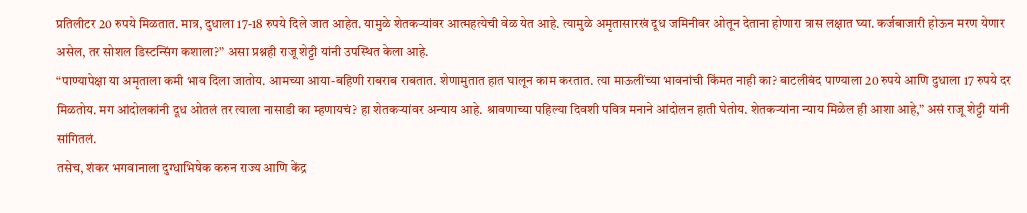प्रतिलीटर 20 रुपये मिळतात. मात्र, दुधाला 17-18 रुपये दिले जात आहेत. यामुळे शेतकऱ्यांवर आत्महत्येची वेळ येत आहे. त्यामुळे अमृतासारखं दूध जमिनीवर ओतून देताना होणारा त्रास लक्षात घ्या. कर्जबाजारी होऊन मरण येणार असेल, तर सोशल डिस्टन्सिंग कशाला?” असा प्रश्नही राजू शेट्टी यांनी उपस्थित केला आहे.
“पाण्यापेक्षा या अमृताला कमी भाव दिला जातोय. आमच्या आया-बहिणी राबराब राबतात. शेणामुतात हात घालून काम करतात. त्या माऊलींच्या भावनांची किंमत नाही का? बाटलीबंद पाण्याला 20 रुपये आणि दुधाला 17 रुपये दर मिळतोय. मग आंदोलकांनी दूध ओतलं तर त्याला नासाडी का म्हणायचं? हा शेतकऱ्यांवर अन्याय आहे. श्रावणाच्या पहिल्या दिवशी पवित्र मनाने आंदोलन हाती घेतोय. शेतकऱ्यांना न्याय मिळेल ही आशा आहे,” असं राजू शेट्टी यांनी सांगितलं.
तसेच, शंकर भगवानाला दुग्धाभिषेक करुन राज्य आणि केंद्र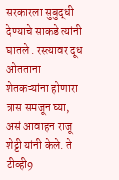सरकारला सुबुद्धी देण्याचे साकडे त्यांनी घातले . रस्त्यावर दूध ओतताना शेतकऱ्यांना होणारा त्रास समजून घ्या, असं आवाहन राजू शेट्टी यांनी केले. ते टीव्ही9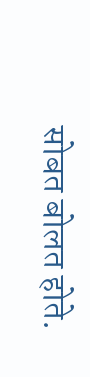सोबत बोलत होते.